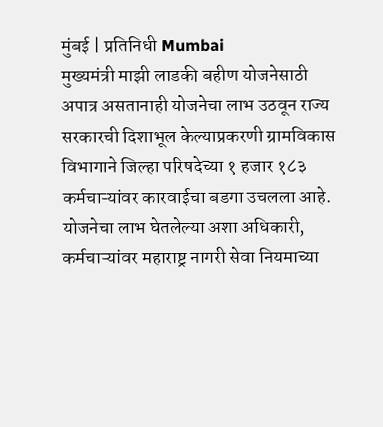मुंबई | प्रतिनिधी Mumbai
मुख्यमंत्री माझी लाडकी बहीण योजनेसाठी अपात्र असतानाही योजनेचा लाभ उठवून राज्य सरकारची दिशाभूल केल्याप्रकरणी ग्रामविकास विभागाने जिल्हा परिषदेच्या १ हजार १८३ कर्मचाऱ्यांवर कारवाईचा बडगा उचलला आहे. योजनेचा लाभ घेतलेल्या अशा अधिकारी, कर्मचाऱ्यांवर महाराष्ट्र नागरी सेवा नियमाच्या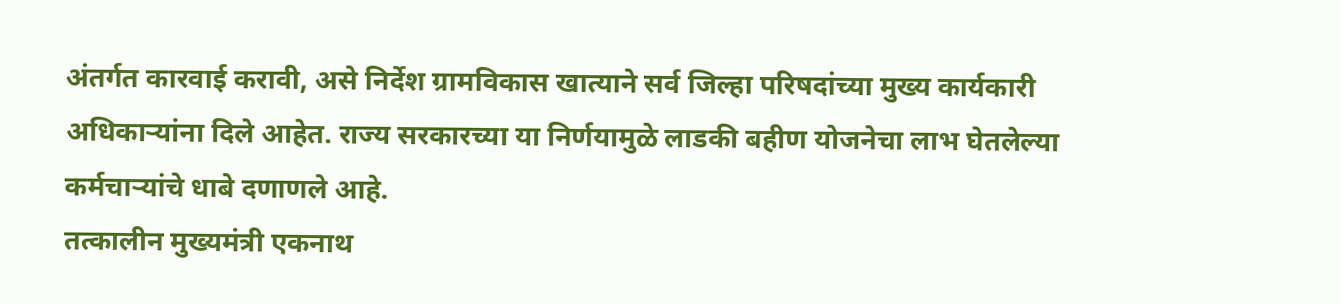अंतर्गत कारवाई करावी, असे निर्देश ग्रामविकास खात्याने सर्व जिल्हा परिषदांच्या मुख्य कार्यकारी अधिकाऱ्यांना दिले आहेत. राज्य सरकारच्या या निर्णयामुळे लाडकी बहीण योजनेचा लाभ घेतलेल्या कर्मचाऱ्यांचे धाबे दणाणले आहे.
तत्कालीन मुख्यमंत्री एकनाथ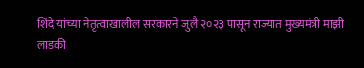शिंदे यांच्या नेतृत्वाखालील सरकारने जुलै २०२३ पासून राज्यात मुख्यमंत्री माझी लाडकी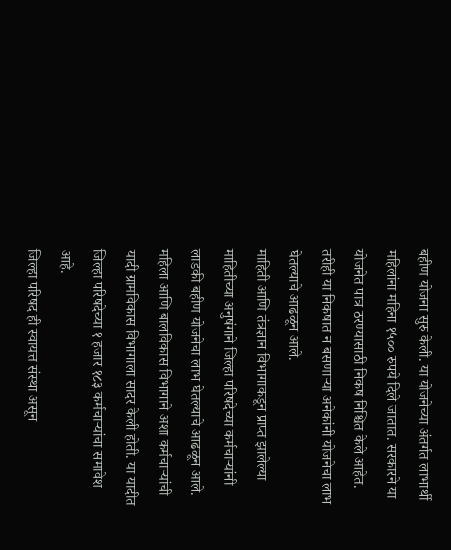बहीण योजना सुरु केली. या योजनेच्या अंतर्गत लाभार्थी महिलांना महिना १५०० रुपये दिले जातात. सरकारने या योजनेत पात्र ठरण्यासाठी निकष निश्चित केले आहेत. तरीही या निकषात न बसणाऱ्या अनेकांनी योजनेचा लाभ घेतल्याचे आढळून आले.
माहिती आणि तंत्रज्ञान विभागाकडून प्राप्त झालेल्या माहितीच्या अनुषंगाने जिल्हा परिषदेच्या कर्मचाऱ्यांनी लाडकी बहीण योजनेचा लाभ घेतल्याचे आढळून आले. महिला आणि बालविकास विभागाने अशा कर्मचाऱ्यांची यादी ग्रामविकास विभागाला सादर केली होती. या यादीत जिल्हा परिषदेच्या १ हजार १८३ कर्मचाऱ्यांचा समावेश आहे.
जिल्हा परिषद ही स्वायत्त संस्था असून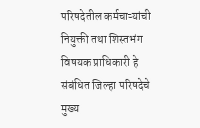परिषदेतील कर्मचाऱ्यांची नियुक्ती तथा शिस्तभंग विषयक प्राधिकारी हे संबंधित जिल्हा परिषदेचे मुख्य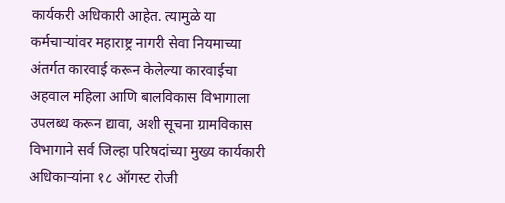कार्यकरी अधिकारी आहेत. त्यामुळे या कर्मचाऱ्यांवर महाराष्ट्र नागरी सेवा नियमाच्या अंतर्गत कारवाई करून केलेल्या कारवाईचा अहवाल महिला आणि बालविकास विभागाला उपलब्ध करून द्यावा, अशी सूचना ग्रामविकास विभागाने सर्व जिल्हा परिषदांच्या मुख्य कार्यकारी अधिकाऱ्यांना १८ ऑगस्ट रोजी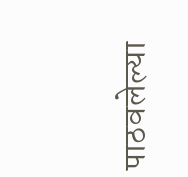पाठवलेल्या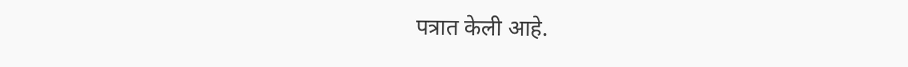पत्रात केली आहे.